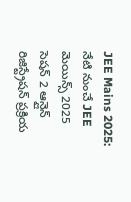JEE Mains 2025: నేటి నుంచే JEE మెయిన్స్ 2025 సెషన్ 2 ఆన్లైన్ రిజిస్ట్రేషన్ ప్రక్రియ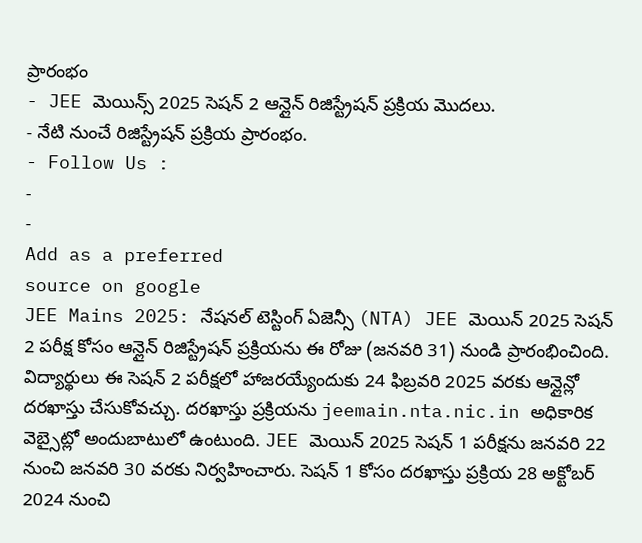ప్రారంభం
- JEE మెయిన్స్ 2025 సెషన్ 2 ఆన్లైన్ రిజిస్ట్రేషన్ ప్రక్రియ మొదలు.
- నేటి నుంచే రిజిస్ట్రేషన్ ప్రక్రియ ప్రారంభం.
- Follow Us :
-
-
Add as a preferred
source on google
JEE Mains 2025: నేషనల్ టెస్టింగ్ ఏజెన్సీ (NTA) JEE మెయిన్ 2025 సెషన్ 2 పరీక్ష కోసం ఆన్లైన్ రిజిస్ట్రేషన్ ప్రక్రియను ఈ రోజు (జనవరి 31) నుండి ప్రారంభించింది. విద్యార్థులు ఈ సెషన్ 2 పరీక్షలో హాజరయ్యేందుకు 24 ఫిబ్రవరి 2025 వరకు ఆన్లైన్లో దరఖాస్తు చేసుకోవచ్చు. దరఖాస్తు ప్రక్రియను jeemain.nta.nic.in అధికారిక వెబ్సైట్లో అందుబాటులో ఉంటుంది. JEE మెయిన్ 2025 సెషన్ 1 పరీక్షను జనవరి 22 నుంచి జనవరి 30 వరకు నిర్వహించారు. సెషన్ 1 కోసం దరఖాస్తు ప్రక్రియ 28 అక్టోబర్ 2024 నుంచి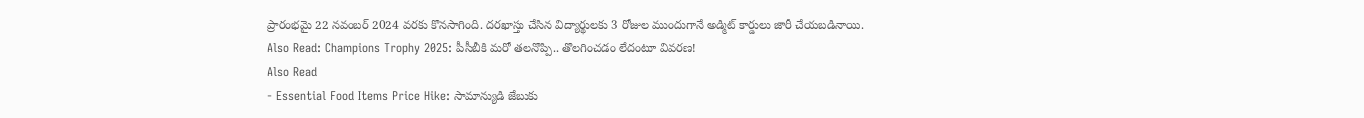ప్రారంభమై 22 నవంబర్ 2024 వరకు కొనసాగింది. దరఖాస్తు చేసిన విద్యార్థులకు 3 రోజుల ముందుగానే అడ్మిట్ కార్డులు జారీ చేయబడినాయి.
Also Read: Champions Trophy 2025: పీసీబీకి మరో తలనొప్పి.. తొలగించడం లేదంటూ వివరణ!
Also Read
- Essential Food Items Price Hike: సామాన్యుడి జేబుకు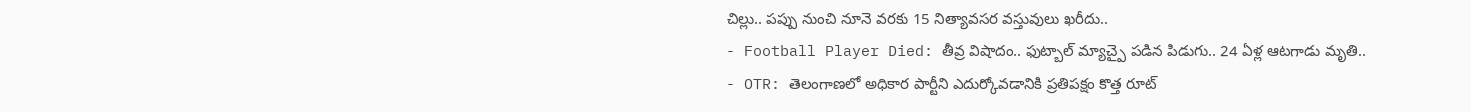చిల్లు.. పప్పు నుంచి నూనె వరకు 15 నిత్యావసర వస్తువులు ఖరీదు..
- Football Player Died: తీవ్ర విషాదం.. ఫుట్బాల్ మ్యాచ్పై పడిన పిడుగు.. 24 ఏళ్ల ఆటగాడు మృతి..
- OTR: తెలంగాణలో అధికార పార్టీని ఎదుర్కోవడానికి ప్రతిపక్షం కొత్త రూట్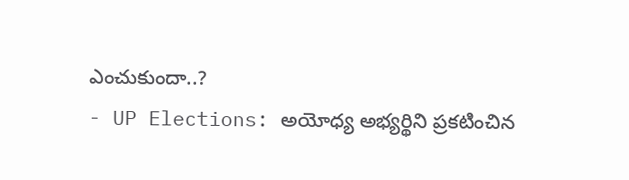ఎంచుకుందా..?
- UP Elections: అయోధ్య అభ్యర్థిని ప్రకటించిన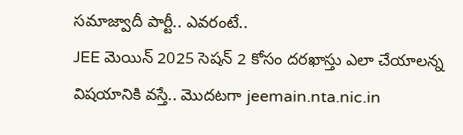సమాజ్వాదీ పార్టీ.. ఎవరంటే..
JEE మెయిన్ 2025 సెషన్ 2 కోసం దరఖాస్తు ఎలా చేయాలన్న విషయానికి వస్తే.. మొదటగా jeemain.nta.nic.in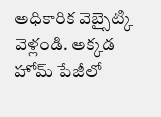అధికారిక వెబ్సైట్కి వెళ్లండి. అక్కడ హోమ్ పేజీలో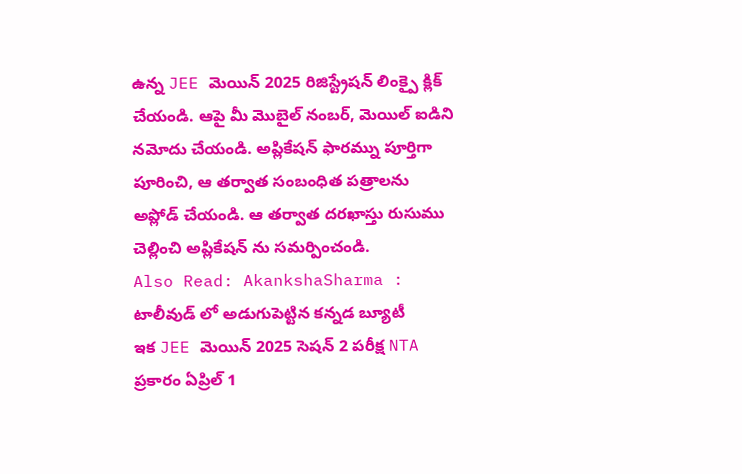ఉన్న JEE మెయిన్ 2025 రిజిస్ట్రేషన్ లింక్పై క్లిక్ చేయండి. ఆపై మీ మొబైల్ నంబర్, మెయిల్ ఐడిని నమోదు చేయండి. అప్లికేషన్ ఫారమ్ను పూర్తిగా పూరించి, ఆ తర్వాత సంబంధిత పత్రాలను అప్లోడ్ చేయండి. ఆ తర్వాత దరఖాస్తు రుసుము చెల్లించి అప్లికేషన్ ను సమర్పించండి.
Also Read: AkankshaSharma : టాలీవుడ్ లో అడుగుపెట్టిన కన్నడ బ్యూటీ
ఇక JEE మెయిన్ 2025 సెషన్ 2 పరీక్ష NTA ప్రకారం ఏప్రిల్ 1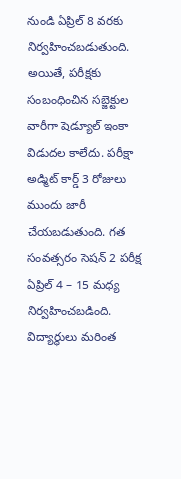నుండి ఏప్రిల్ 8 వరకు నిర్వహించబడుతుంది. అయితే, పరీక్షకు సంబంధించిన సబ్జెక్టుల వారీగా షెడ్యూల్ ఇంకా విడుదల కాలేదు. పరీక్షా అడ్మిట్ కార్డ్ 3 రోజులు ముందు జారీ చేయబడుతుంది. గత సంవత్సరం సెషన్ 2 పరీక్ష ఏప్రిల్ 4 – 15 మధ్య నిర్వహించబడింది. విద్యార్థులు మరింత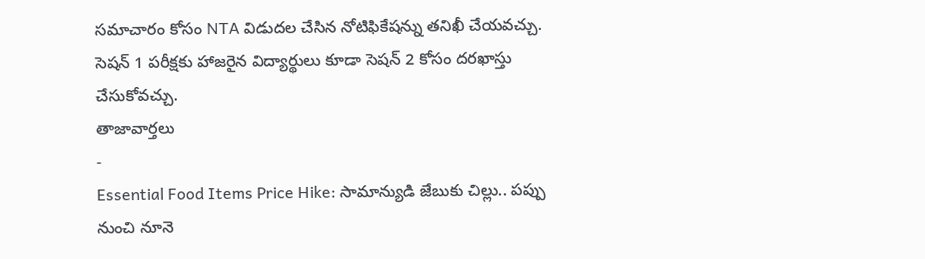సమాచారం కోసం NTA విడుదల చేసిన నోటిఫికేషన్ను తనిఖీ చేయవచ్చు. సెషన్ 1 పరీక్షకు హాజరైన విద్యార్థులు కూడా సెషన్ 2 కోసం దరఖాస్తు చేసుకోవచ్చు.
తాజావార్తలు
-
Essential Food Items Price Hike: సామాన్యుడి జేబుకు చిల్లు.. పప్పు నుంచి నూనె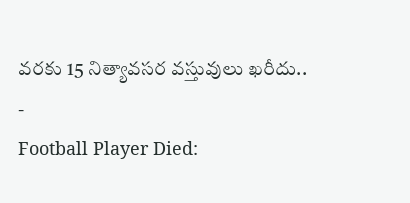వరకు 15 నిత్యావసర వస్తువులు ఖరీదు..
-
Football Player Died: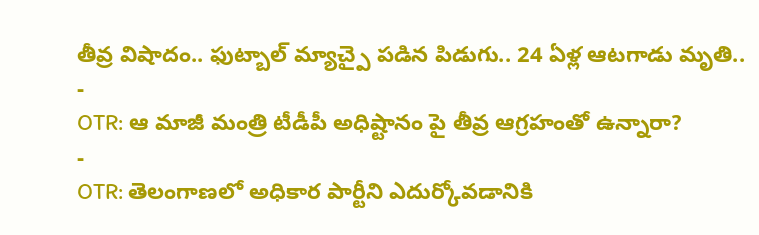తీవ్ర విషాదం.. ఫుట్బాల్ మ్యాచ్పై పడిన పిడుగు.. 24 ఏళ్ల ఆటగాడు మృతి..
-
OTR: ఆ మాజీ మంత్రి టీడీపీ అధిష్టానం పై తీవ్ర ఆగ్రహంతో ఉన్నారా?
-
OTR: తెలంగాణలో అధికార పార్టీని ఎదుర్కోవడానికి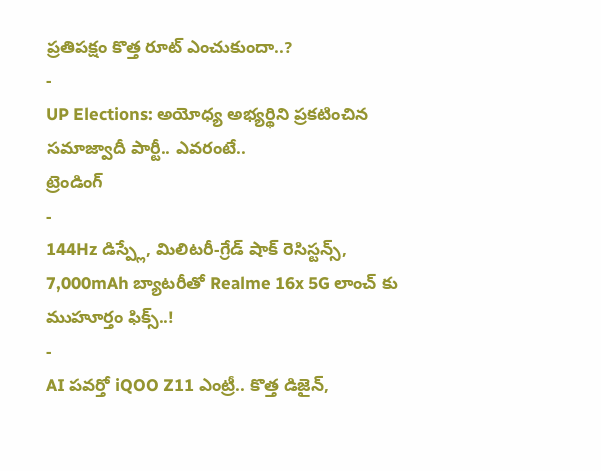ప్రతిపక్షం కొత్త రూట్ ఎంచుకుందా..?
-
UP Elections: అయోధ్య అభ్యర్థిని ప్రకటించిన సమాజ్వాదీ పార్టీ.. ఎవరంటే..
ట్రెండింగ్
-
144Hz డిస్ప్లే, మిలిటరీ-గ్రేడ్ షాక్ రెసిస్టన్స్, 7,000mAh బ్యాటరీతో Realme 16x 5G లాంచ్ కు ముహూర్తం ఫిక్స్..!
-
AI పవర్తో iQOO Z11 ఎంట్రీ.. కొత్త డిజైన్,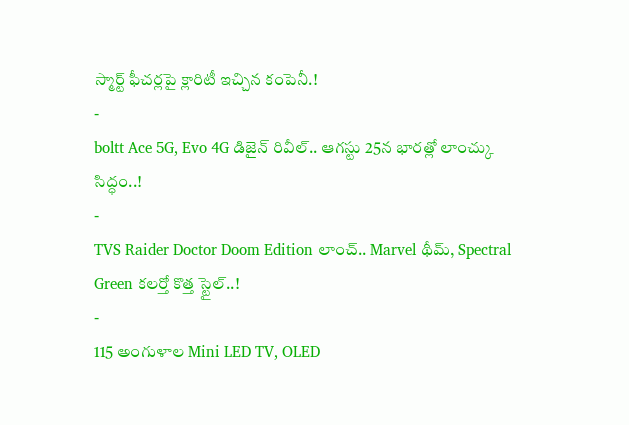స్మార్ట్ ఫీచర్లపై క్లారిటీ ఇచ్చిన కంపెనీ.!
-
boltt Ace 5G, Evo 4G డిజైన్ రివీల్.. ఆగస్టు 25న భారత్లో లాంచ్కు సిద్ధం..!
-
TVS Raider Doctor Doom Edition లాంచ్.. Marvel థీమ్, Spectral Green కలర్తో కొత్త స్టైల్..!
-
115 అంగుళాల Mini LED TV, OLED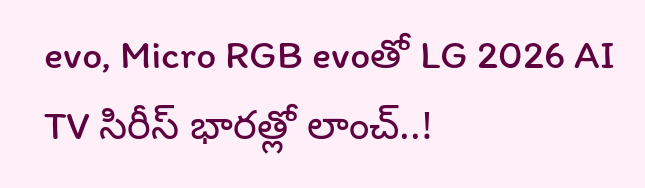evo, Micro RGB evoతో LG 2026 AI TV సిరీస్ భారత్లో లాంచ్..!